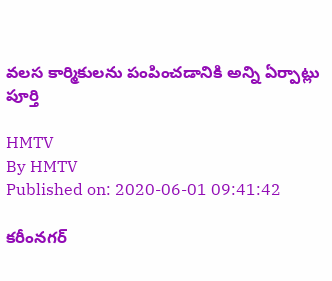వలస కార్మికులను పంపించడానికి అన్ని ఏర్పాట్లు పూర్తి

HMTV
By HMTV
Published on: 2020-06-01 09:41:42

కరీంనగర్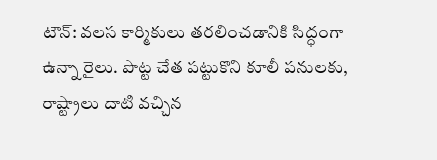టౌన్: వలస కార్మికులు తరలించడానికి సిద్ధంగా ఉన్నా రైలు. పొట్ట చేత పట్టుకొని కూలీ పనులకు, రాష్ట్రాలు దాటి వచ్చిన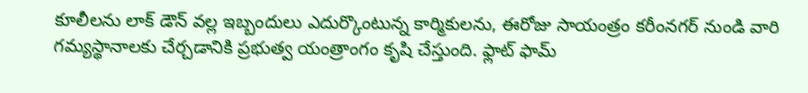కూలీలను లాక్ డౌన్ వల్ల ఇబ్బందులు ఎదుర్కొంటున్న కార్మికులను, ఈరోజు సాయంత్రం కరీంనగర్ నుండి వారి గమ్యస్థానాలకు చేర్చడానికి ప్రభుత్వ యంత్రాంగం కృషి చేస్తుంది. ఫ్లాట్ ఫామ్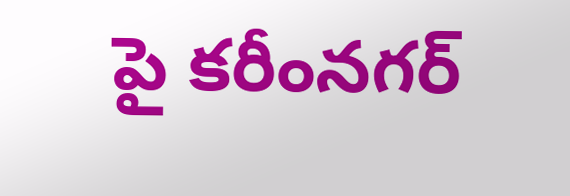పై కరీంనగర్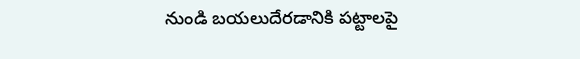నుండి బయలుదేరడానికి పట్టాలపై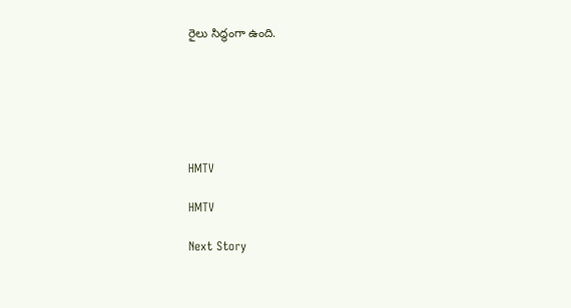రైలు సిద్ధంగా ఉంది.






HMTV

HMTV

Next Story